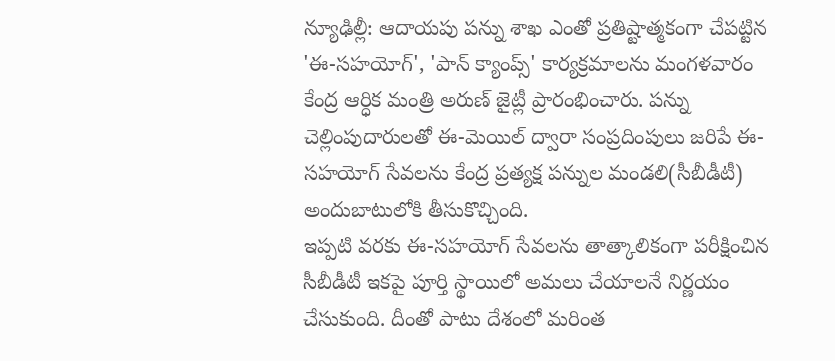న్యూఢిల్లీ: ఆదాయపు పన్ను శాఖ ఎంతో ప్రతిష్టాత్మకంగా చేపట్టిన 'ఈ-సహయోగ్', 'పాన్ క్యాంప్స్' కార్యక్రమాలను మంగళవారం కేంద్ర ఆర్ధిక మంత్రి అరుణ్ జైట్లీ ప్రారంభించారు. పన్ను చెల్లింపుదారులతో ఈ-మెయిల్ ద్వారా సంప్రదింపులు జరిపే ఈ-సహయోగ్ సేవలను కేంద్ర ప్రత్యక్ష పన్నుల మండలి(సీబీడీటీ) అందుబాటులోకి తీసుకొచ్చింది.
ఇప్పటి వరకు ఈ-సహయోగ్ సేవలను తాత్కాలికంగా పరీక్షించిన సీబీడీటీ ఇకపై పూర్తి స్థాయిలో అమలు చేయాలనే నిర్ణయం చేసుకుంది. దీంతో పాటు దేశంలో మరింత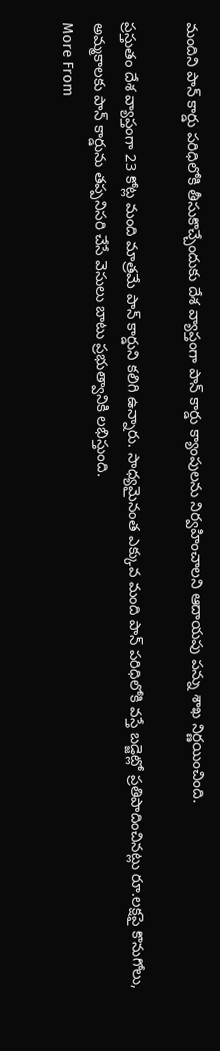మందిని పాన్ కార్డు పరిధిలోకి తీసుకొచ్చేందుకు దేశ వ్యాప్తంగా పాన్ కార్డు క్యాంపులను నిర్వహించాలని ఆదాయపు పన్ను శాఖ నిర్ణయించింది.

ప్రస్తుతం దేశ వ్యాప్తంగా 23 కోట్ల మంది మాత్రమే పాన్ కార్డుని కలిగి ఉన్నారు. సాధ్యమైనంత ఎక్కువ మంది పాన్ పరిధిలోకి వస్తే బడ్జెట్లో ప్రతిపాదించినట్లు రూ.లక్షపై కొనుగోలు, అమ్మకాలకు పాన్ కార్డును తప్పనిసరి చేసే వెసులు బాటు ప్రభుత్వానికి లభిస్తుంది.
More From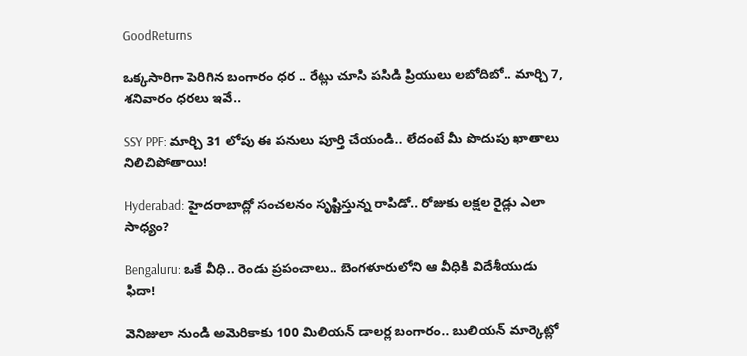GoodReturns

ఒక్కసారిగా పెరిగిన బంగారం ధర .. రేట్లు చూసి పసిడి ప్రియులు లబోదిబో.. మార్చి 7, శనివారం ధరలు ఇవే..

SSY PPF: మార్చి 31 లోపు ఈ పనులు పూర్తి చేయండి.. లేదంటే మీ పొదుపు ఖాతాలు నిలిచిపోతాయి!

Hyderabad: హైదరాబాద్లో సంచలనం సృష్టిస్తున్న రాపిడో.. రోజుకు లక్షల రైడ్లు ఎలా సాధ్యం?

Bengaluru: ఒకే వీధి.. రెండు ప్రపంచాలు.. బెంగళూరులోని ఆ వీధికి విదేశీయుడు ఫిదా!

వెనిజులా నుండి అమెరికాకు 100 మిలియన్ డాలర్ల బంగారం.. బులియన్ మార్కెట్లో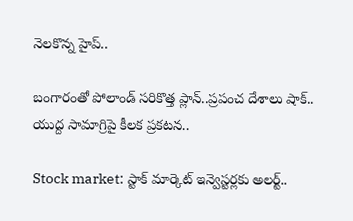నెలకొన్న హైప్..

బంగారంతో పోలాండ్ సరికొత్త ప్లాన్..ప్రపంచ దేశాలు షాక్.. యుద్ద సామాగ్రిపై కీలక ప్రకటన..

Stock market: స్టాక్ మార్కెట్ ఇన్వెస్టర్లకు అలర్ట్..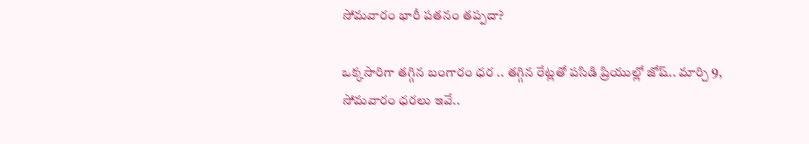సోమవారం భారీ పతనం తప్పదా?

ఒక్కసారిగా తగ్గిన బంగారం ధర .. తగ్గిన రేట్లతో పసిడి ప్రియుల్లో జోష్.. మార్చి 9, సోమవారం ధరలు ఇవే..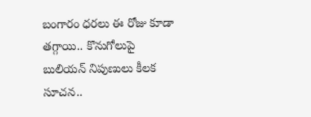బంగారం ధరలు ఈ రోజు కూడా తగ్గాయి.. కొనుగోలుపై బులియన్ నిపుణులు కీలక సూచన..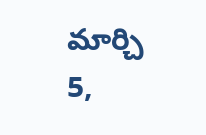మార్చి 5,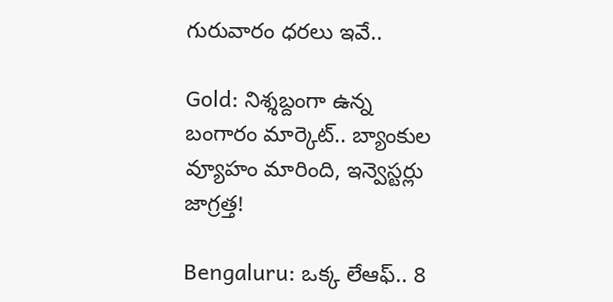గురువారం ధరలు ఇవే..

Gold: నిశ్శబ్దంగా ఉన్న బంగారం మార్కెట్.. బ్యాంకుల వ్యూహం మారింది, ఇన్వెస్టర్లు జాగ్రత్త!

Bengaluru: ఒక్క లేఆఫ్.. 8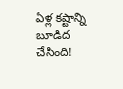ఏళ్ల కష్టాన్ని బూడిద చేసింది!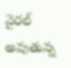వైరల్ అవుతున్న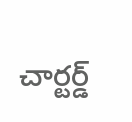చార్టర్డ్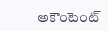అకౌంటెంట్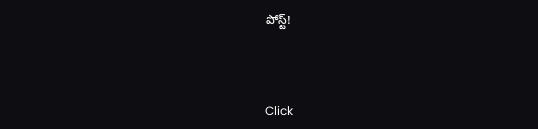పోస్ట్!



Click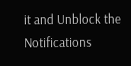it and Unblock the Notifications